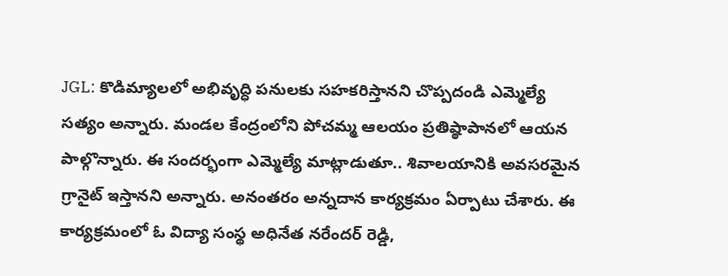JGL: కొడిమ్యాలలో అభివృద్ధి పనులకు సహకరిస్తానని చొప్పదండి ఎమ్మెల్యే సత్యం అన్నారు. మండల కేంద్రంలోని పోచమ్మ ఆలయం ప్రతిష్ఠాపానలో ఆయన పాల్గొన్నారు. ఈ సందర్భంగా ఎమ్మెల్యే మాట్లాడుతూ.. శివాలయానికి అవసరమైన గ్రానైట్ ఇస్తానని అన్నారు. అనంతరం అన్నదాన కార్యక్రమం ఏర్పాటు చేశారు. ఈ కార్యక్రమంలో ఓ విద్యా సంస్థ అధినేత నరేందర్ రెడ్డి,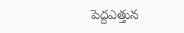పెద్దఎత్తున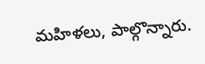మహిళలు, పాల్గొన్నారు.